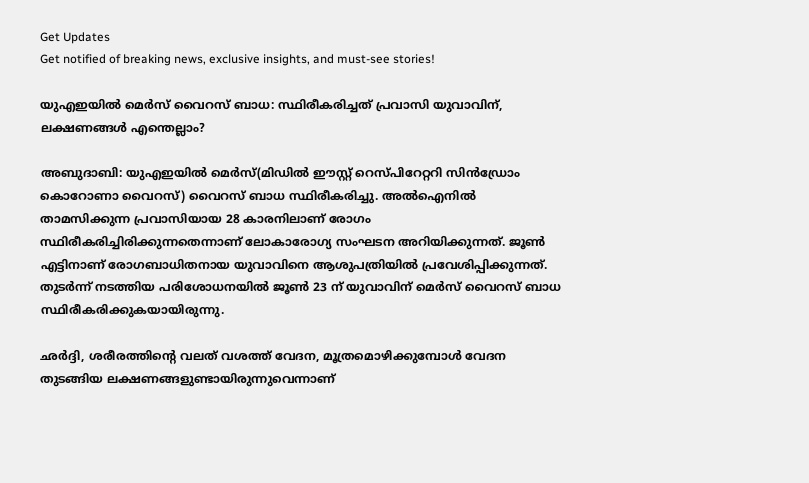Get Updates
Get notified of breaking news, exclusive insights, and must-see stories!

യുഎഇയില്‍ മെർസ് വൈറസ് ബാധ: സ്ഥിരീകരിച്ചത് പ്രവാസി യുവാവിന്, ലക്ഷണങ്ങള്‍ എന്തെല്ലാം?

അബുദാബി: യുഎഇയില്‍ മെര്‍സ്(മിഡിൽ ഈസ്റ്റ് റെസ്പിറേറ്ററി സിൻ‍ഡ്രോം കൊറോണാ വൈറസ്) വൈറസ് ബാധ സ്ഥിരീകരിച്ചു. അല്‍ഐനില്‍ താമസിക്കുന്ന പ്രവാസിയായ 28 കാരനിലാണ് രോഗം സ്ഥിരീകരിച്ചിരിക്കുന്നതെന്നാണ് ലോകാരോഗ്യ സംഘടന അറിയിക്കുന്നത്. ജൂണ്‍ എട്ടിനാണ് രോഗബാധിതനായ യുവാവിനെ ആശുപത്രിയില്‍ പ്രവേശിപ്പിക്കുന്നത്. തുടർന്ന് നടത്തിയ പരിശോധനയില്‍ ജൂണ്‍ 23 ന് യുവാവിന് മെർസ് വൈറസ് ബാധ സ്ഥിരീകരിക്കുകയായിരുന്നു.

ഛർദ്ദി, ശരീരത്തിന്റെ വലത് വശത്ത് വേദന, മൂത്രമൊഴിക്കുമ്പോൾ വേദന തുടങ്ങിയ ലക്ഷണങ്ങളുണ്ടായിരുന്നുവെന്നാണ്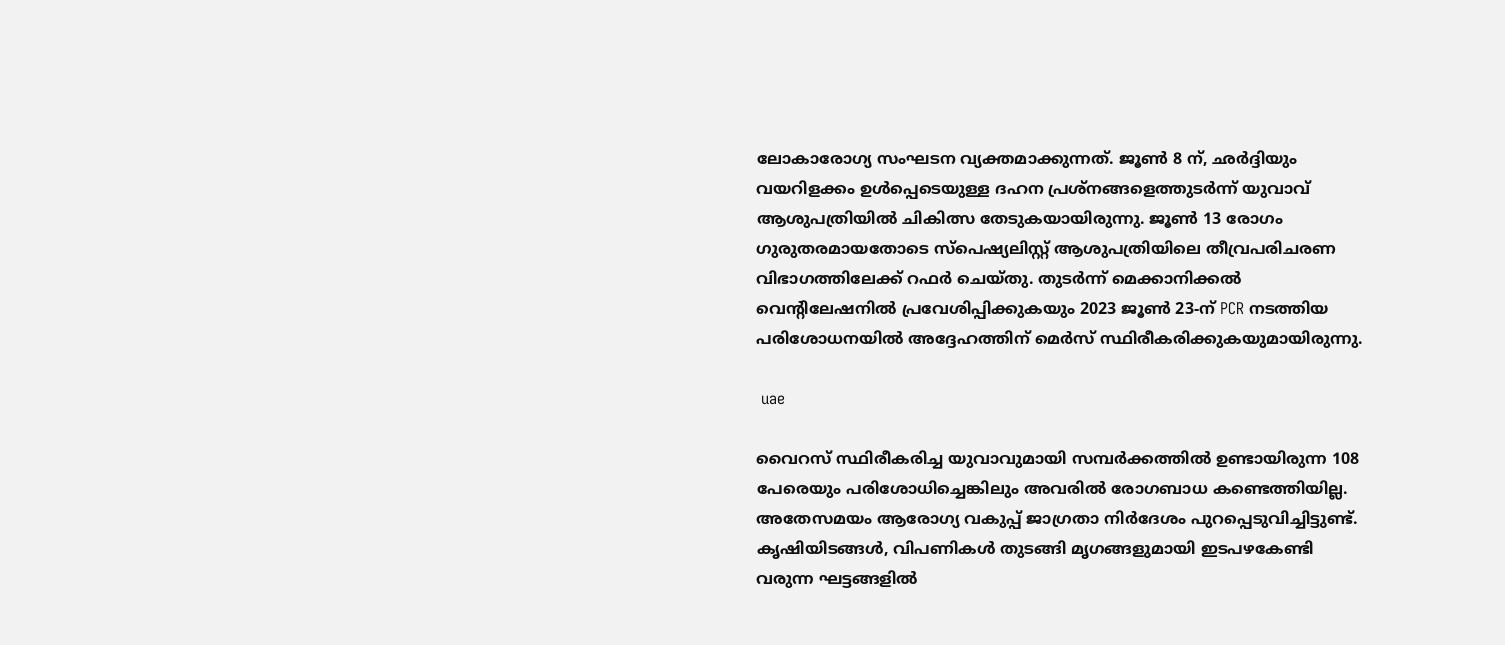ലോകാരോഗ്യ സംഘടന വ്യക്തമാക്കുന്നത്. ജൂൺ 8 ന്, ഛർദ്ദിയും വയറിളക്കം ഉൾപ്പെടെയുള്ള ദഹന പ്രശ്നങ്ങളെത്തുടർന്ന് യുവാവ് ആശുപത്രിയില്‍ ചികിത്സ തേടുകയായിരുന്നു. ജൂൺ 13 രോഗം ഗുരുതരമായതോടെ സ്പെഷ്യലിസ്റ്റ് ആശുപത്രിയിലെ തീവ്രപരിചരണ വിഭാഗത്തിലേക്ക് റഫർ ചെയ്തു. തുടർന്ന് മെക്കാനിക്കൽ വെന്റിലേഷനിൽ പ്രവേശിപ്പിക്കുകയും 2023 ജൂൺ 23-ന് PCR നടത്തിയ പരിശോധനയിൽ അദ്ദേഹത്തിന് മെർസ് സ്ഥിരീകരിക്കുകയുമായിരുന്നു.

 uae

വൈറസ് സ്ഥിരീകരിച്ച യുവാവുമായി സമ്പർക്കത്തിൽ ഉണ്ടായിരുന്ന 108 പേരെയും പരിശോധിച്ചെങ്കിലും അവരിൽ രോഗബാധ കണ്ടെത്തിയില്ല. അതേസമയം ആരോഗ്യ വകുപ്പ് ജാഗ്രതാ നിർദേശം പുറപ്പെടുവിച്ചിട്ടുണ്ട്. കൃഷിയിടങ്ങൾ, വിപണികൾ തുടങ്ങി മൃഗങ്ങളുമായി ഇടപഴകേണ്ടി വരുന്ന ഘട്ടങ്ങളിൽ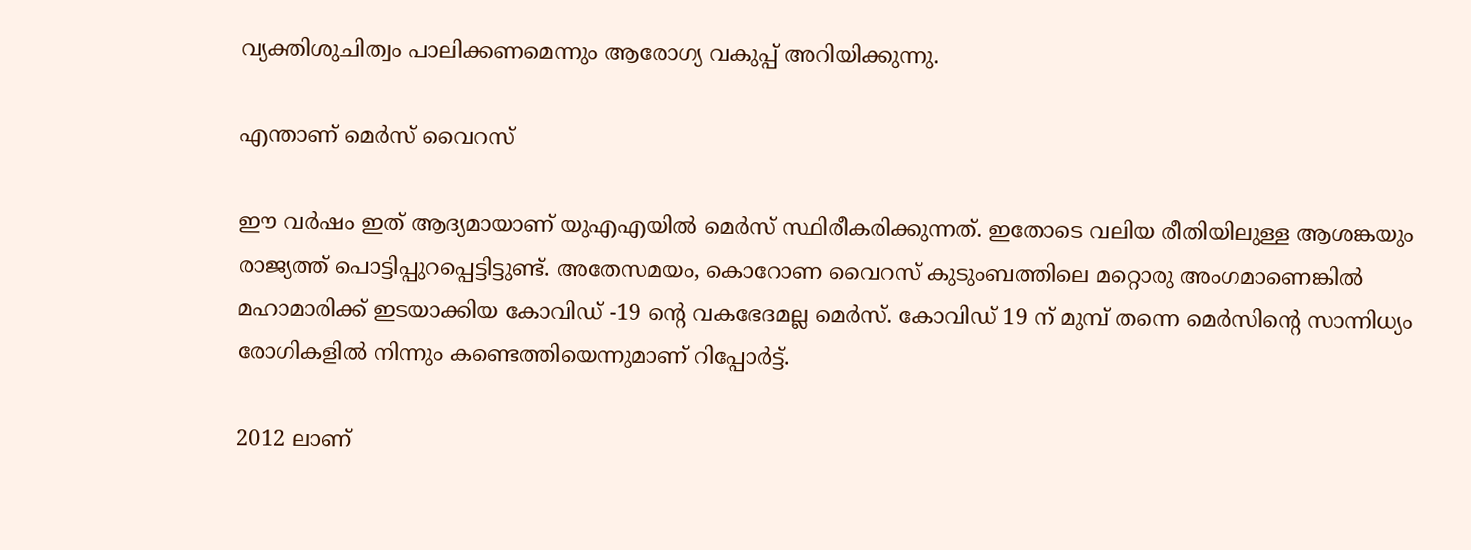വ്യക്തിശുചിത്വം പാലിക്കണമെന്നും ആരോഗ്യ വകുപ്പ് അറിയിക്കുന്നു.

എന്താണ് മെർസ് വൈറസ്

ഈ വർഷം ഇത് ആദ്യമായാണ് യുഎഎയില്‍ മെർസ് സ്ഥിരീകരിക്കുന്നത്. ഇതോടെ വലിയ രീതിയിലുള്ള ആശങ്കയും രാജ്യത്ത് പൊട്ടിപ്പുറപ്പെട്ടിട്ടുണ്ട്. അതേസമയം, കൊറോണ വൈറസ് കുടുംബത്തിലെ മറ്റൊരു അംഗമാണെങ്കില്‍ മഹാമാരിക്ക് ഇടയാക്കിയ കോവിഡ് -19 ന്റെ വകഭേദമല്ല മെർസ്. കോവിഡ് 19 ന് മുമ്പ് തന്നെ മെർസിന്റെ സാന്നിധ്യം രോഗികളില്‍ നിന്നും കണ്ടെത്തിയെന്നുമാണ് റിപ്പോർട്ട്.

2012 ലാണ്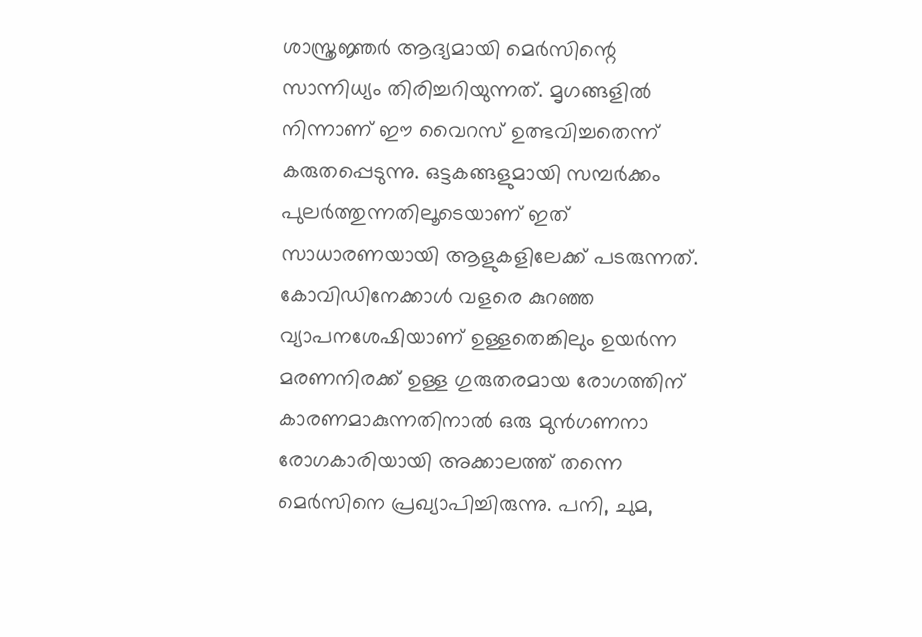ശാസ്ത്രജ്ഞർ ആദ്യമായി മെർസിന്റെ സാന്നിധ്യം തിരിച്ചറിയുന്നത്. മൃഗങ്ങളില്‍ നിന്നാണ് ഈ വൈറസ് ഉത്ഭവിച്ചതെന്ന് കരുതപ്പെടുന്നു. ഒട്ടകങ്ങളുമായി സമ്പർക്കം പുലർത്തുന്നതിലൂടെയാണ് ഇത് സാധാരണയായി ആളുകളിലേക്ക് പടരുന്നത്. കോവിഡിനേക്കാള്‍ വളരെ കുറഞ്ഞ വ്യാപനശേഷിയാണ് ഉള്ളതെങ്കിലും ഉയർന്ന മരണനിരക്ക് ഉള്ള ഗുരുതരമായ രോഗത്തിന് കാരണമാകുന്നതിനാൽ ഒരു മുൻ‌ഗണനാ രോഗകാരിയായി അക്കാലത്ത് തന്നെ മെർസിനെ പ്രഖ്യാപിച്ചിരുന്നു. പനി, ചുമ,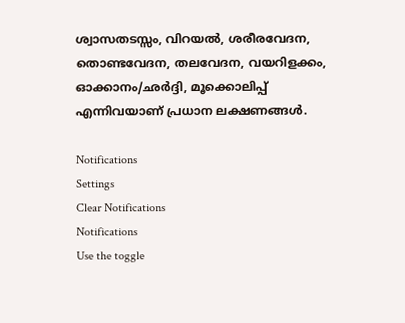ശ്വാസതടസ്സം, വിറയൽ, ശരീരവേദന, തൊണ്ടവേദന, തലവേദന, വയറിളക്കം, ഓക്കാനം/ഛർദ്ദി, മൂക്കൊലിപ്പ് എന്നിവയാണ് പ്രധാന ലക്ഷണങ്ങൾ.

Notifications
Settings
Clear Notifications
Notifications
Use the toggle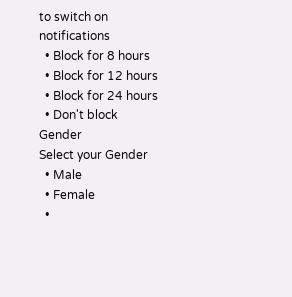to switch on notifications
  • Block for 8 hours
  • Block for 12 hours
  • Block for 24 hours
  • Don't block
Gender
Select your Gender
  • Male
  • Female
  •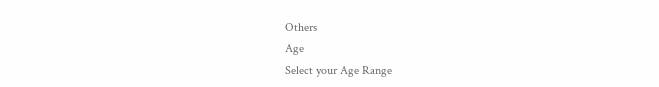Others
Age
Select your Age Range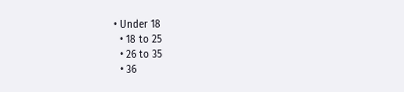• Under 18
  • 18 to 25
  • 26 to 35
  • 36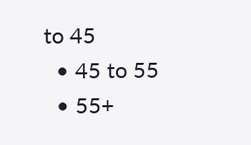to 45
  • 45 to 55
  • 55+